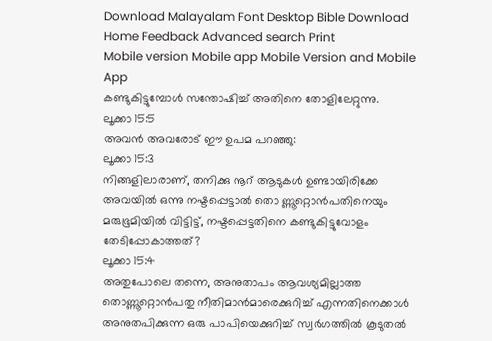Download Malayalam Font Desktop Bible Download
Home Feedback Advanced search Print
Mobile version Mobile app Mobile Version and Mobile App
കണ്ടുകിട്ടുമ്പോള്‍ സന്തോഷിച്ച് അതിനെ തോളിലേറ്റുന്നു.
ലൂക്കാ 15:5
അവന്‍ അവരോട് ഈ ഉപമ പറഞ്ഞു:
ലൂക്കാ 15:3
നിങ്ങളിലാരാണ്, തനിക്കു നൂറ് ആടുകള്‍ ഉണ്ടായിരിക്കേ അവയില്‍ ഒന്നു നഷ്ടപ്പെട്ടാല്‍ തൊ ണ്ണൂറ്റൊന്‍പതിനെയും മരുഭൂമിയില്‍ വിട്ടിട്ട്, നഷ്ടപ്പെട്ടതിനെ കണ്ടുകിട്ടുവോളം തേടിപ്പോകാത്തത്?
ലൂക്കാ 15:4
അതുപോലെ തന്നെ, അനുതാപം ആവശ്യമില്ലാത്ത തൊണ്ണൂറ്റൊന്‍പതു നീതിമാന്‍മാരെക്കുറിച്ച് എന്നതിനെക്കാള്‍ അനുതപിക്കുന്ന ഒരു പാപിയെക്കുറിച്ച് സ്വര്‍ഗത്തില്‍ കൂടുതല്‍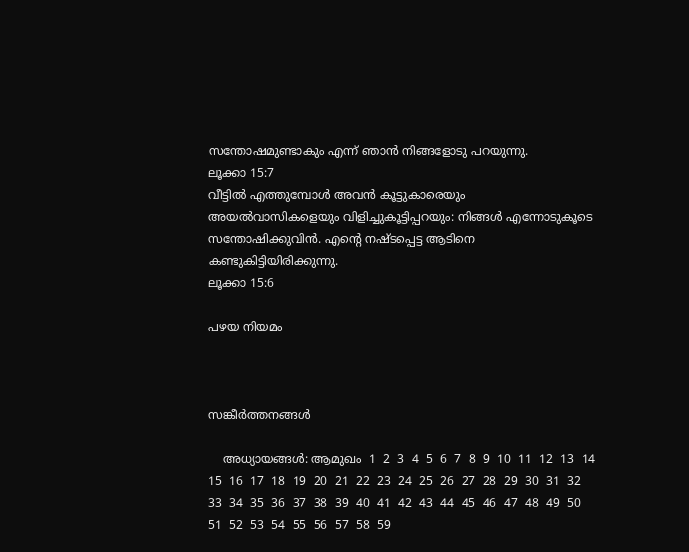സന്തോഷമുണ്ടാകും എന്ന് ഞാന്‍ നിങ്ങളോടു പറയുന്നു.
ലൂക്കാ 15:7
വീട്ടില്‍ എത്തുമ്പോള്‍ അവന്‍ കൂട്ടുകാരെയും അയല്‍വാസികളെയും വിളിച്ചുകൂട്ടിപ്പറയും: നിങ്ങള്‍ എന്നോടുകൂടെ സന്തോഷിക്കുവിന്‍. എന്‍റെ നഷ്ടപ്പെട്ട ആടിനെ കണ്ടുകിട്ടിയിരിക്കുന്നു.
ലൂക്കാ 15:6

പഴയ നിയമം



സങ്കീര്‍ത്തനങ്ങള്‍

    അധ്യായങ്ങള്‍: ആമുഖം  1  2  3  4  5  6  7  8  9  10  11  12  13  14  15  16  17  18  19  20  21  22  23  24  25  26  27  28  29  30  31  32  33  34  35  36  37  38  39  40  41  42  43  44  45  46  47  48  49  50  51  52  53  54  55  56  57  58  59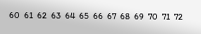60  61  62  63  64  65  66  67  68  69  70  71  72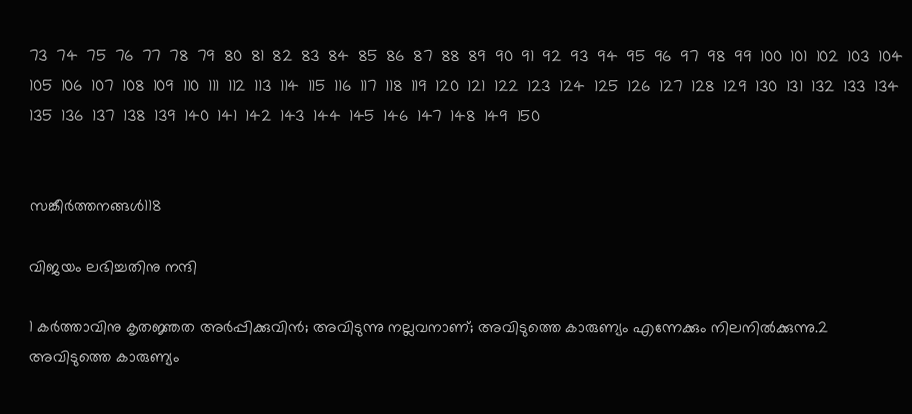73  74  75  76  77  78  79  80  81  82  83  84  85  86  87  88  89  90  91  92  93  94  95  96  97  98  99  100  101  102  103  104  105  106  107  108  109  110  111  112  113  114  115  116  117  118  119  120  121  122  123  124  125  126  127  128  129  130  131  132  133  134  135  136  137  138  139  140  141  142  143  144  145  146  147  148  149  150


സങ്കീര്‍ത്തനങ്ങള്‍118

വിജയം ലഭിച്ചതിനു നന്ദി

1 കര്‍ത്താവിനു കൃതജ്ഞത അര്‍പ്പിക്കുവിന്‍; അവിടുന്നു നല്ലവനാണ്; അവിടുത്തെ കാരുണ്യം എന്നേക്കും നിലനില്‍ക്കുന്നു.2 അവിടുത്തെ കാരുണ്യം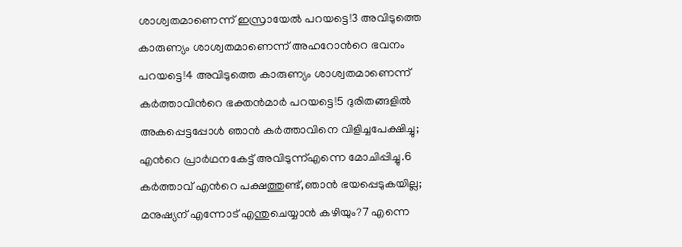ശാശ്വതമാണെന്ന് ഇസ്രായേല്‍ പറയട്ടെ!3 അവിടുത്തെ കാരുണ്യം ശാശ്വതമാണെന്ന് അഹറോന്‍റെ ഭവനം പറയട്ടെ!4 അവിടുത്തെ കാരുണ്യം ശാശ്വതമാണെന്ന് കര്‍ത്താവിന്‍റെ ഭക്തന്‍മാര്‍ പറയട്ടെ!5 ദുരിതങ്ങളില്‍ അകപ്പെട്ടപ്പോള്‍ ഞാന്‍ കര്‍ത്താവിനെ വിളിച്ചപേക്ഷിച്ചു; എന്‍റെ പ്രാര്‍ഥനകേട്ട് അവിടുന്ന്എന്നെ മോചിപ്പിച്ചു.6 കര്‍ത്താവ് എന്‍റെ പക്ഷത്തുണ്ട്,ഞാന്‍ ഭയപ്പെടുകയില്ല; മനുഷ്യന് എന്നോട് എന്തുചെയ്യാന്‍ കഴിയും?7 എന്നെ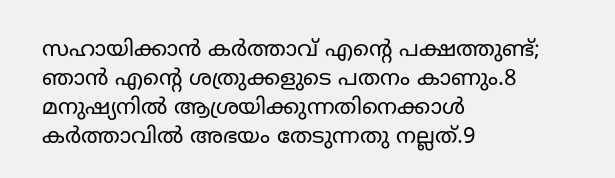സഹായിക്കാന്‍ കര്‍ത്താവ് എന്‍റെ പക്ഷത്തുണ്ട്; ഞാന്‍ എന്‍റെ ശത്രുക്കളുടെ പതനം കാണും.8 മനുഷ്യനില്‍ ആശ്രയിക്കുന്നതിനെക്കാള്‍ കര്‍ത്താവില്‍ അഭയം തേടുന്നതു നല്ലത്.9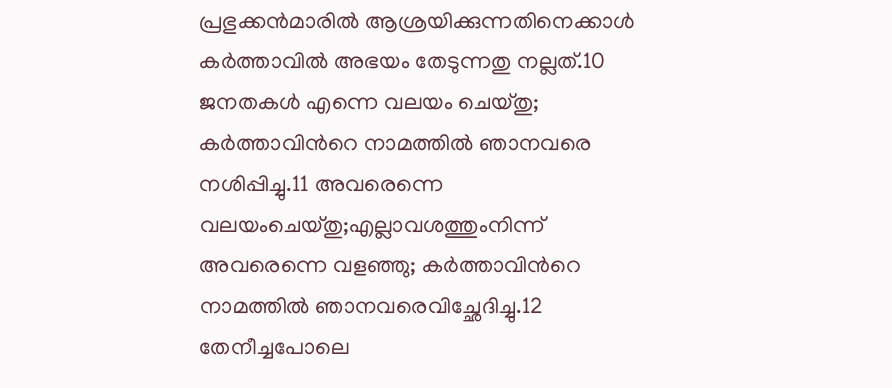പ്രഭുക്കന്‍മാരില്‍ ആശ്രയിക്കുന്നതിനെക്കാള്‍ കര്‍ത്താവില്‍ അഭയം തേടുന്നതു നല്ലത്.10 ജനതകള്‍ എന്നെ വലയം ചെയ്തു; കര്‍ത്താവിന്‍റെ നാമത്തില്‍ ഞാനവരെ നശിപ്പിച്ചു.11 അവരെന്നെ വലയംചെയ്തു;എല്ലാവശത്തുംനിന്ന് അവരെന്നെ വളഞ്ഞു; കര്‍ത്താവിന്‍റെ നാമത്തില്‍ ഞാനവരെവിച്ഛേദിച്ചു.12 തേനീച്ചപോലെ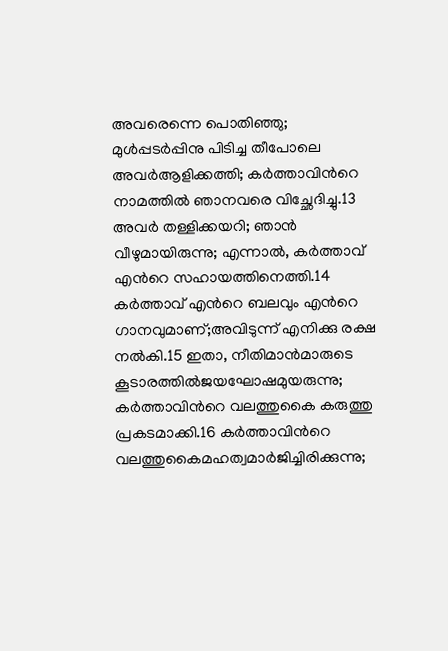അവരെന്നെ പൊതിഞ്ഞു; മുള്‍പ്പടര്‍പ്പിനു പിടിച്ച തീപോലെ അവര്‍ആളിക്കത്തി; കര്‍ത്താവിന്‍റെ നാമത്തില്‍ ഞാനവരെ വിച്ഛേദിച്ചു.13 അവര്‍ തള്ളിക്കയറി; ഞാന്‍ വീഴുമായിരുന്നു; എന്നാല്‍, കര്‍ത്താവ് എന്‍റെ സഹായത്തിനെത്തി.14 കര്‍ത്താവ് എന്‍റെ ബലവും എന്‍റെ ഗാനവുമാണ്;അവിടുന്ന് എനിക്കു രക്ഷ നല്‍കി.15 ഇതാ, നീതിമാന്‍മാരുടെ കൂടാരത്തില്‍ജയഘോഷമുയരുന്നു; കര്‍ത്താവിന്‍റെ വലത്തുകൈ കരുത്തു പ്രകടമാക്കി.16 കര്‍ത്താവിന്‍റെ വലത്തുകൈമഹത്വമാര്‍ജിച്ചിരിക്കുന്നു;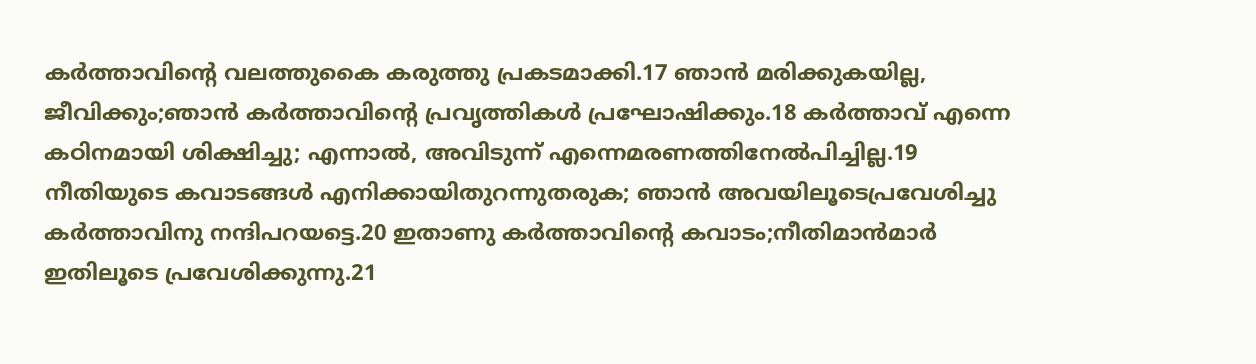കര്‍ത്താവിന്‍റെ വലത്തുകൈ കരുത്തു പ്രകടമാക്കി.17 ഞാന്‍ മരിക്കുകയില്ല, ജീവിക്കും;ഞാന്‍ കര്‍ത്താവിന്‍റെ പ്രവൃത്തികള്‍ പ്രഘോഷിക്കും.18 കര്‍ത്താവ് എന്നെ കഠിനമായി ശിക്ഷിച്ചു; എന്നാല്‍, അവിടുന്ന് എന്നെമരണത്തിനേല്‍പിച്ചില്ല.19 നീതിയുടെ കവാടങ്ങള്‍ എനിക്കായിതുറന്നുതരുക; ഞാന്‍ അവയിലൂടെപ്രവേശിച്ചു കര്‍ത്താവിനു നന്ദിപറയട്ടെ.20 ഇതാണു കര്‍ത്താവിന്‍റെ കവാടം;നീതിമാന്‍മാര്‍ ഇതിലൂടെ പ്രവേശിക്കുന്നു.21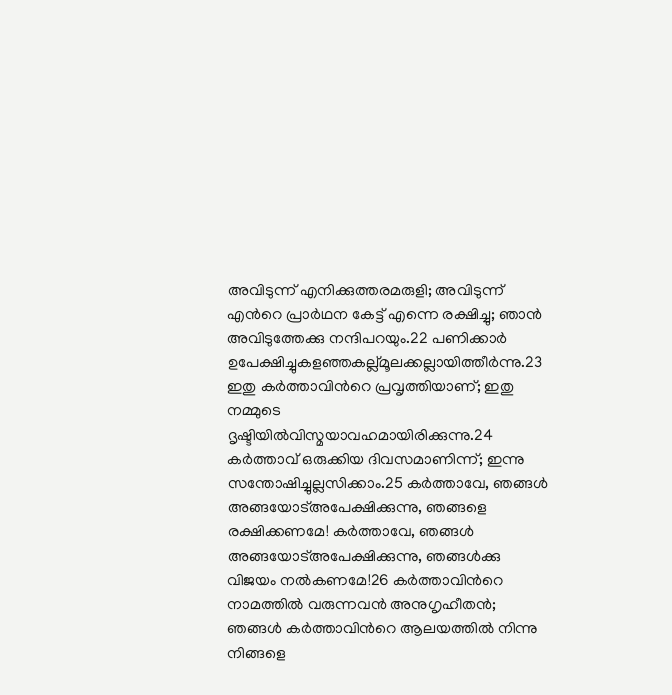അവിടുന്ന് എനിക്കുത്തരമരുളി; അവിടുന്ന് എന്‍റെ പ്രാര്‍ഥന കേട്ട് എന്നെ രക്ഷിച്ചു; ഞാന്‍ അവിടുത്തേക്കു നന്ദിപറയും.22 പണിക്കാര്‍ ഉപേക്ഷിച്ചുകളഞ്ഞകല്ല്മൂലക്കല്ലായിത്തീര്‍ന്നു.23 ഇതു കര്‍ത്താവിന്‍റെ പ്രവൃത്തിയാണ്; ഇതു നമ്മുടെ ദൃഷ്ടിയില്‍വിസ്മയാവഹമായിരിക്കുന്നു.24 കര്‍ത്താവ് ഒരുക്കിയ ദിവസമാണിന്ന്; ഇന്നു സന്തോഷിച്ചുല്ലസിക്കാം.25 കര്‍ത്താവേ, ഞങ്ങള്‍ അങ്ങയോട്അപേക്ഷിക്കുന്നു, ഞങ്ങളെ രക്ഷിക്കണമേ! കര്‍ത്താവേ, ഞങ്ങള്‍ അങ്ങയോട്അപേക്ഷിക്കുന്നു, ഞങ്ങള്‍ക്കു വിജയം നല്‍കണമേ!26 കര്‍ത്താവിന്‍റെ നാമത്തില്‍ വരുന്നവന്‍ അനുഗൃഹീതന്‍; ഞങ്ങള്‍ കര്‍ത്താവിന്‍റെ ആലയത്തില്‍ നിന്നു നിങ്ങളെ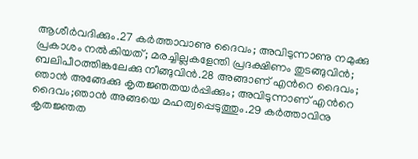ആശീര്‍വദിക്കും.27 കര്‍ത്താവാണു ദൈവം; അവിടുന്നാണു നമുക്കു പ്രകാശം നല്‍കിയത്; മരച്ചില്ലകളേന്തി പ്രദക്ഷിണം തുടങ്ങുവിന്‍; ബലിപീഠത്തിങ്കലേക്കു നീങ്ങുവിന്‍.28 അങ്ങാണ് എന്‍റെ ദൈവം; ഞാന്‍ അങ്ങേക്കു കൃതജ്ഞതയര്‍പ്പിക്കും; അവിടുന്നാണ് എന്‍റെ ദൈവം;ഞാന്‍ അങ്ങയെ മഹത്വപ്പെടുത്തും.29 കര്‍ത്താവിനു കൃതജ്ഞത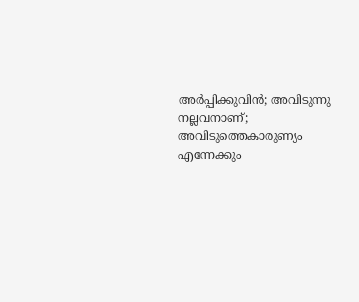അര്‍പ്പിക്കുവിന്‍; അവിടുന്നു നല്ലവനാണ്; അവിടുത്തെകാരുണ്യം എന്നേക്കും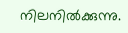നിലനില്‍ക്കുന്നു.